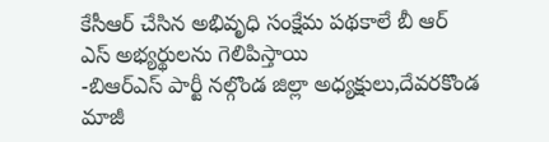కేసీఆర్ చేసిన అభివృధి సంక్షేమ పథకాలే బీ ఆర్ ఎస్ అభ్యర్థులను గెలిపిస్తాయి
-బిఆర్ఎస్ పార్టీ నల్గొండ జిల్లా అధ్యక్షులు,దేవరకొండ మాజీ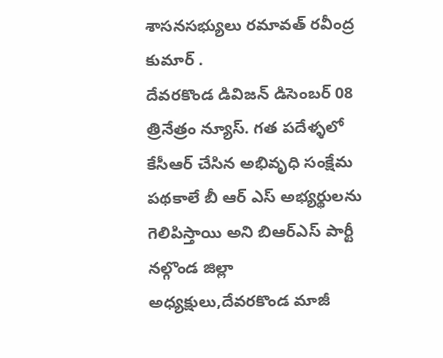శాసనసభ్యులు రమావత్ రవీంద్ర కుమార్ .
దేవరకొండ డివిజన్ డిసెంబర్ 08 త్రినేత్రం న్యూస్. గత పదేళ్ళలో కేసీఆర్ చేసిన అభివృధి సంక్షేమ పథకాలే బీ ఆర్ ఎస్ అభ్యర్థులను గెలిపిస్తాయి అని బిఆర్ఎస్ పార్టీ నల్గొండ జిల్లా అధ్యక్షులు,దేవరకొండ మాజీ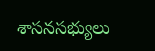శాసనసభ్యులు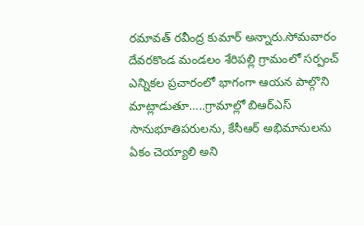రమావత్ రవీంద్ర కుమార్ అన్నారు.సోమవారం దేవరకొండ మండలం శేరిపల్లి గ్రామంలో సర్పంచ్ ఎన్నికల ప్రచారంలో భాగంగా ఆయన పాల్గొని మాట్లాడుతూ…..గ్రామాల్లో బిఆర్ఎస్ సానుభూతిపరులను, కేసీఆర్ అభిమానులను ఏకం చెయ్యాలి అని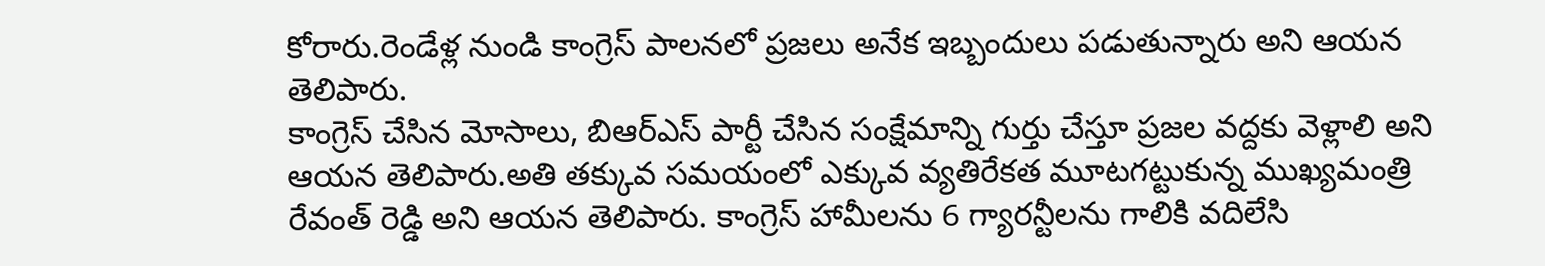కోరారు.రెండేళ్ల నుండి కాంగ్రెస్ పాలనలో ప్రజలు అనేక ఇబ్బందులు పడుతున్నారు అని ఆయన తెలిపారు.
కాంగ్రెస్ చేసిన మోసాలు, బిఆర్ఎస్ పార్టీ చేసిన సంక్షేమాన్ని గుర్తు చేస్తూ ప్రజల వద్దకు వెళ్లాలి అని ఆయన తెలిపారు.అతి తక్కువ సమయంలో ఎక్కువ వ్యతిరేకత మూటగట్టుకున్న ముఖ్యమంత్రి రేవంత్ రెడ్డి అని ఆయన తెలిపారు. కాంగ్రెస్ హామీలను 6 గ్యారన్టీలను గాలికి వదిలేసి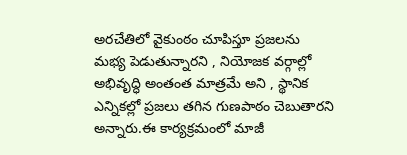అరచేతిలో వైకుంఠం చూపిస్తూ ప్రజలను మభ్య పెడుతున్నారని , నియోజక వర్గాల్లో అభివృద్ధి అంతంత మాత్రమే అని , స్థానిక ఎన్నికల్లో ప్రజలు తగిన గుణపాఠం చెబుతారని అన్నారు.ఈ కార్యక్రమంలో మాజీ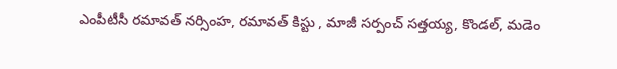ఎంపీటీసీ రమావత్ నర్సింహ, రమావత్ కిస్టు , మాజీ సర్పంచ్ సత్తయ్య, కొండల్, మడెం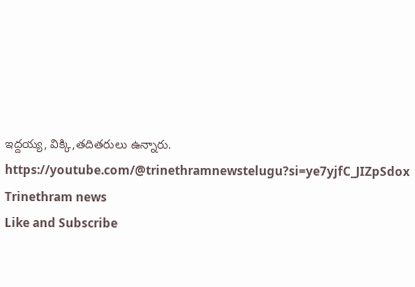ఇద్దయ్య, విక్కి,తదితరులు ఉన్నారు.
https://youtube.com/@trinethramnewstelugu?si=ye7yjfC_JIZpSdox
Trinethram news
Like and Subscribe